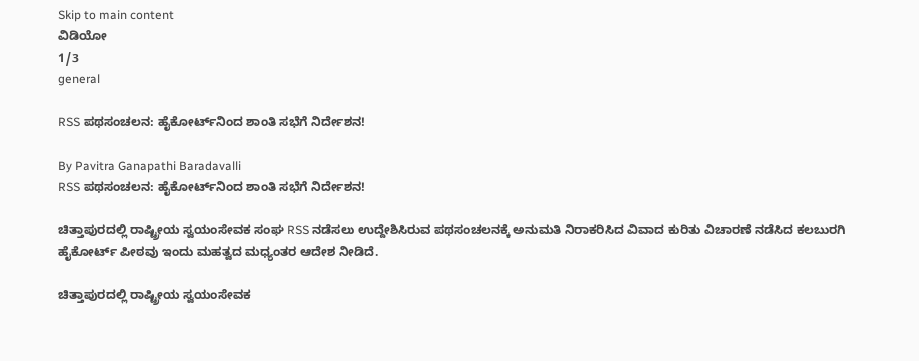Skip to main content
ವಿಡಿಯೋ
1/3
general

RSS ಪಥಸಂಚಲನ: ಹೈಕೋರ್ಟ್‌ನಿಂದ ಶಾಂತಿ ಸಭೆಗೆ ನಿರ್ದೇಶನ!

By Pavitra Ganapathi Baradavalli
RSS ಪಥಸಂಚಲನ: ಹೈಕೋರ್ಟ್‌ನಿಂದ ಶಾಂತಿ ಸಭೆಗೆ ನಿರ್ದೇಶನ!

ಚಿತ್ತಾಪುರದಲ್ಲಿ ರಾಷ್ಟ್ರೀಯ ಸ್ವಯಂಸೇವಕ ಸಂಘ RSS ನಡೆಸಲು ಉದ್ದೇಶಿಸಿರುವ ಪಥಸಂಚಲನಕ್ಕೆ ಅನುಮತಿ ನಿರಾಕರಿಸಿದ ವಿವಾದ ಕುರಿತು ವಿಚಾರಣೆ ನಡೆಸಿದ ಕಲಬುರಗಿ ಹೈಕೋರ್ಟ್ ಪೀಠವು ಇಂದು ಮಹತ್ವದ ಮಧ್ಯಂತರ ಆದೇಶ ನೀಡಿದೆ.

ಚಿತ್ತಾಪುರದಲ್ಲಿ ರಾಷ್ಟ್ರೀಯ ಸ್ವಯಂಸೇವಕ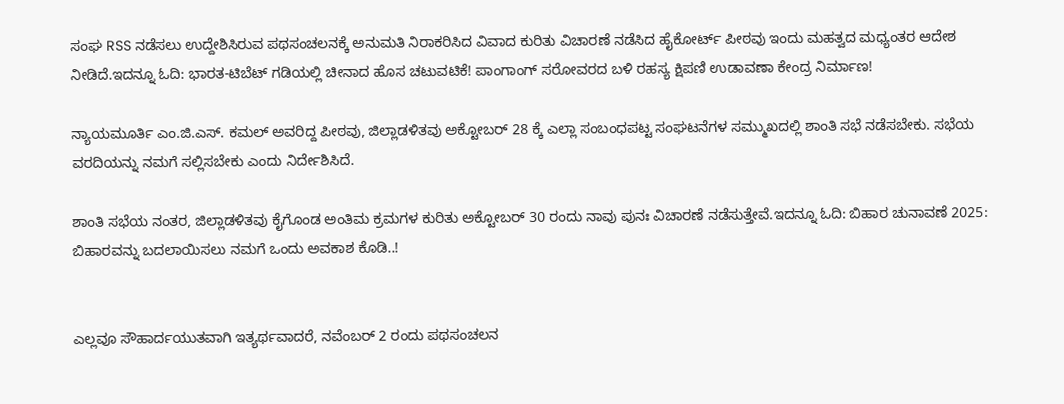ಸಂಘ RSS ನಡೆಸಲು ಉದ್ದೇಶಿಸಿರುವ ಪಥಸಂಚಲನಕ್ಕೆ ಅನುಮತಿ ನಿರಾಕರಿಸಿದ ವಿವಾದ ಕುರಿತು ವಿಚಾರಣೆ ನಡೆಸಿದ ಹೈಕೋರ್ಟ್ ಪೀಠವು ಇಂದು ಮಹತ್ವದ ಮಧ್ಯಂತರ ಆದೇಶ ನೀಡಿದೆ.ಇದನ್ನೂ ಓದಿ: ಭಾರತ-ಟಿಬೆಟ್ ಗಡಿಯಲ್ಲಿ ಚೀನಾದ ಹೊಸ ಚಟುವಟಿಕೆ! ಪಾಂಗಾಂಗ್ ಸರೋವರದ ಬಳಿ ರಹಸ್ಯ ಕ್ಷಿಪಣಿ ಉಡಾವಣಾ ಕೇಂದ್ರ ನಿರ್ಮಾಣ!

ನ್ಯಾಯಮೂರ್ತಿ ಎಂ.ಜಿ.ಎಸ್. ಕಮಲ್ ಅವರಿದ್ದ ಪೀಠವು, ಜಿಲ್ಲಾಡಳಿತವು ಅಕ್ಟೋಬರ್ 28 ಕ್ಕೆ ಎಲ್ಲಾ ಸಂಬಂಧಪಟ್ಟ ಸಂಘಟನೆಗಳ ಸಮ್ಮುಖದಲ್ಲಿ ಶಾಂತಿ ಸಭೆ ನಡೆಸಬೇಕು. ಸಭೆಯ ವರದಿಯನ್ನು ನಮಗೆ ಸಲ್ಲಿಸಬೇಕು ಎಂದು ನಿರ್ದೇಶಿಸಿದೆ.

ಶಾಂತಿ ಸಭೆಯ ನಂತರ, ಜಿಲ್ಲಾಡಳಿತವು ಕೈಗೊಂಡ ಅಂತಿಮ ಕ್ರಮಗಳ ಕುರಿತು ಅಕ್ಟೋಬರ್ 30 ರಂದು ನಾವು ಪುನಃ ವಿಚಾರಣೆ ನಡೆಸುತ್ತೇವೆ.ಇದನ್ನೂ ಓದಿ: ಬಿಹಾರ ಚುನಾವಣೆ 2025: ಬಿಹಾರವನ್ನು ಬದಲಾಯಿಸಲು ನಮಗೆ ಒಂದು ಅವಕಾಶ ಕೊಡಿ..!


ಎಲ್ಲವೂ ಸೌಹಾರ್ದಯುತವಾಗಿ ಇತ್ಯರ್ಥವಾದರೆ, ನವೆಂಬರ್ 2 ರಂದು ಪಥಸಂಚಲನ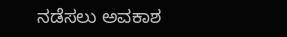ನಡೆಸಲು ಅವಕಾಶ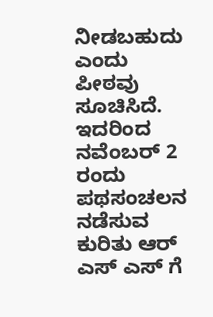ನೀಡಬಹುದು ಎಂದು ಪೀಠವು ಸೂಚಿಸಿದೆ. ಇದರಿಂದ ನವೆಂಬರ್ 2 ರಂದು ಪಥಸಂಚಲನ ನಡೆಸುವ ಕುರಿತು ಆರ್ ಎಸ್ ಎಸ್ ಗೆ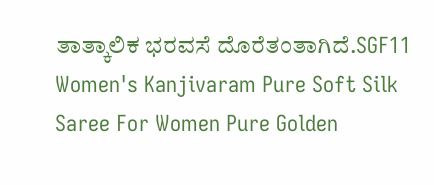ತಾತ್ಕಾಲಿಕ ಭರವಸೆ ದೊರೆತಂತಾಗಿದೆ.SGF11 Women's Kanjivaram Pure Soft Silk Saree For Women Pure Golden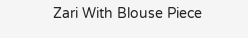Zari With Blouse Piece